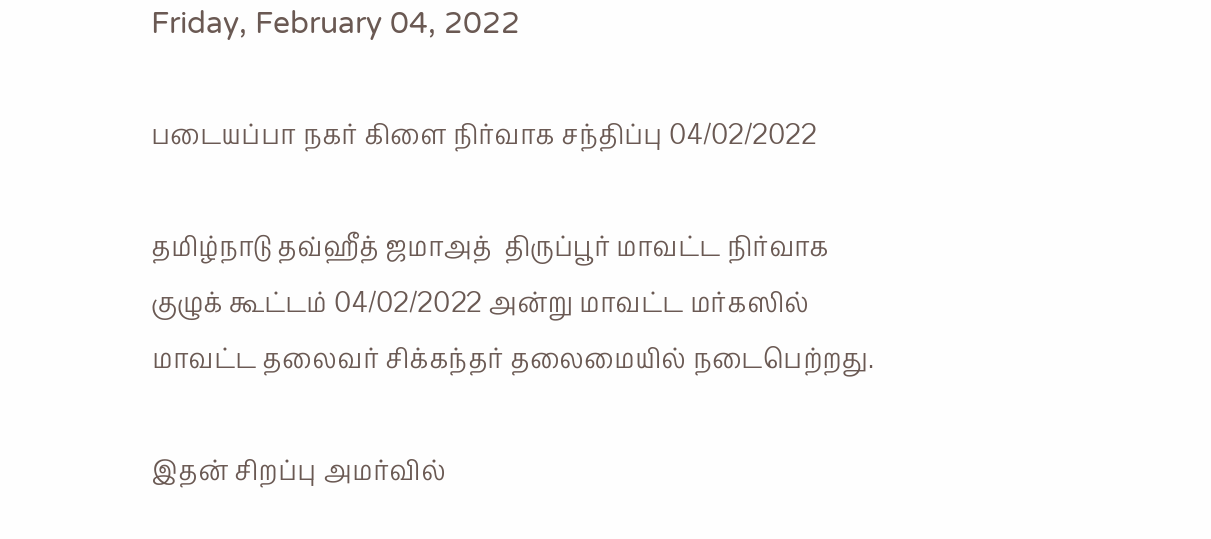Friday, February 04, 2022

படையப்பா நகர் கிளை நிர்வாக சந்திப்பு 04/02/2022

தமிழ்நாடு தவ்ஹீத் ஜமாஅத்  திருப்பூர் மாவட்ட நிர்வாக குழுக் கூட்டம் 04/02/2022 அன்று மாவட்ட மர்கஸில் மாவட்ட தலைவர் சிக்கந்தர் தலைமையில் நடைபெற்றது.

இதன் சிறப்பு அமர்வில்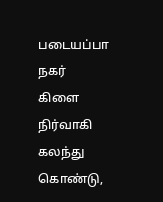படையப்பா நகர் கிளை நிர்வாகி கலந்து கொண்டு,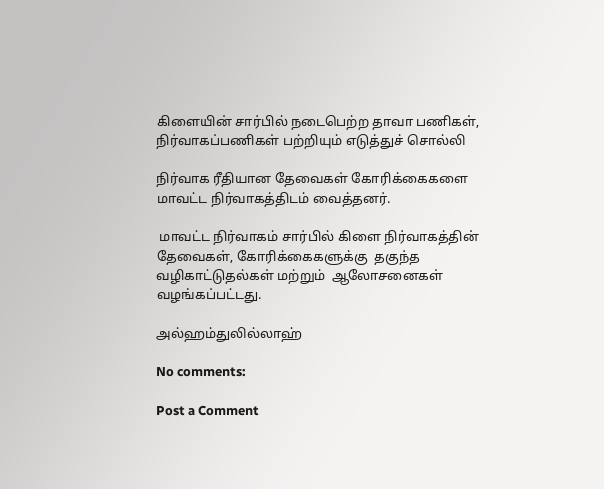கிளையின் சார்பில் நடைபெற்ற தாவா பணிகள், நிர்வாகப்பணிகள் பற்றியும் எடுத்துச் சொல்லி

நிர்வாக ரீதியான தேவைகள் கோரிக்கைகளை மாவட்ட நிர்வாகத்திடம் வைத்தனர்.

 மாவட்ட நிர்வாகம் சார்பில் கிளை நிர்வாகத்தின் தேவைகள், கோரிக்கைகளுக்கு  தகுந்த வழிகாட்டுதல்கள் மற்றும்  ஆலோசனைகள் வழங்கப்பட்டது.

அல்ஹம்துலில்லாஹ்

No comments:

Post a Comment